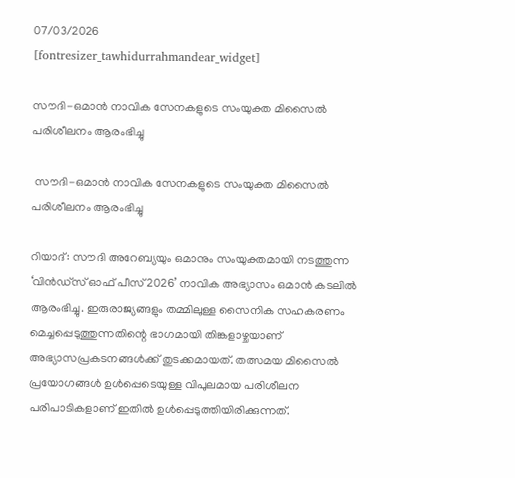07/03/2026
[fontresizer_tawhidurrahmandear_widget]

സൗദി-ഒമാൻ നാവിക സേനകളുടെ സംയുക്ത മിസൈൽ പരിശീലനം ആരംഭിച്ചു

 സൗദി-ഒമാൻ നാവിക സേനകളുടെ സംയുക്ത മിസൈൽ പരിശീലനം ആരംഭിച്ചു

റിയാദ്: സൗദി അറേബ്യയും ഒമാനും സംയുക്തമായി നടത്തുന്ന ‘വിൻഡ്‌സ് ഓഫ് പീസ് 2026’ നാവിക അഭ്യാസം ഒമാൻ കടലിൽ ആരംഭിച്ചു. ഇരുരാജ്യങ്ങളും തമ്മിലുള്ള സൈനിക സഹകരണം മെച്ചപ്പെടുത്തുന്നതിന്റെ ഭാഗമായി തിങ്കളാഴ്ചയാണ് അഭ്യാസപ്രകടനങ്ങൾക്ക് തുടക്കമായത്. തത്സമയ മിസൈൽ പ്രയോഗങ്ങൾ ഉൾപ്പെടെയുള്ള വിപുലമായ പരിശീലന പരിപാടികളാണ് ഇതിൽ ഉൾപ്പെടുത്തിയിരിക്കുന്നത്.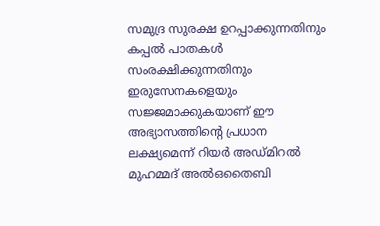സമുദ്ര സുരക്ഷ ഉറപ്പാക്കുന്നതിനും കപ്പൽ പാതകൾ സംരക്ഷിക്കുന്നതിനും ഇരുസേനകളെയും സജ്ജമാക്കുകയാണ് ഈ അഭ്യാസത്തിന്റെ പ്രധാന ലക്ഷ്യമെന്ന് റിയർ അഡ്മിറൽ മുഹമ്മദ് അൽഒതൈബി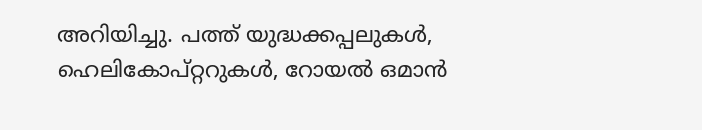അറിയിച്ചു. പത്ത് യുദ്ധക്കപ്പലുകൾ, ഹെലികോപ്റ്ററുകൾ, റോയൽ ഒമാൻ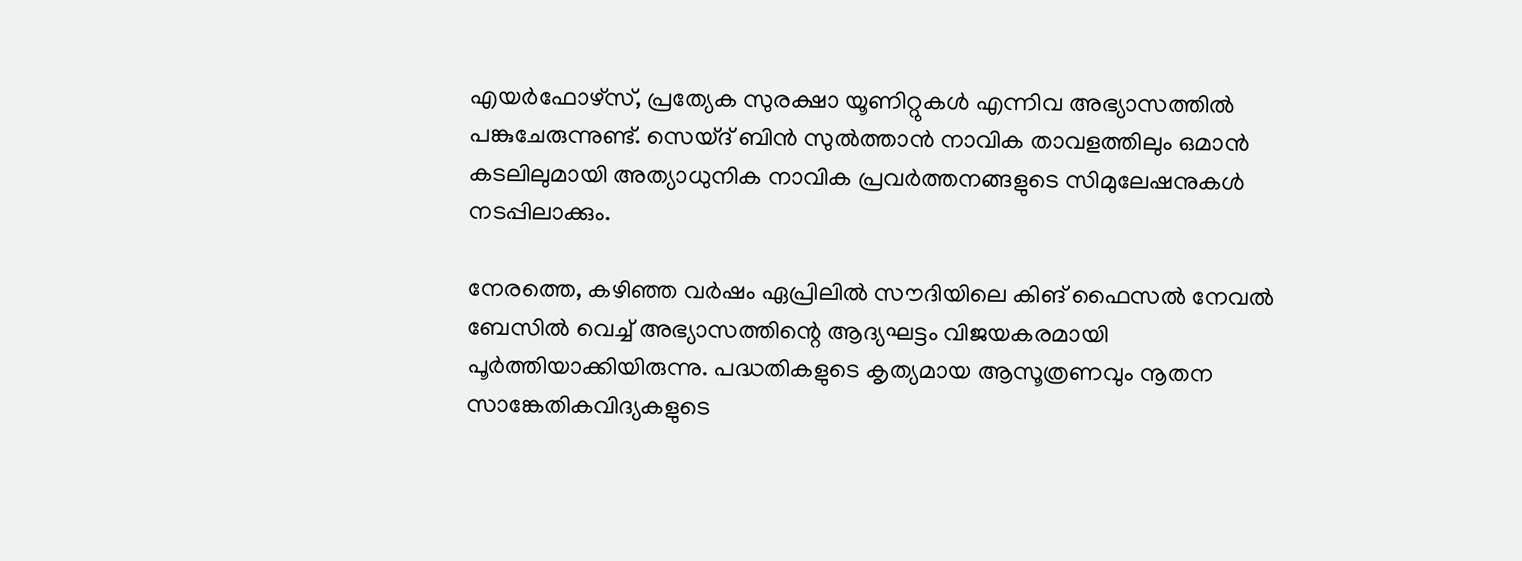എയർഫോഴ്‌സ്, പ്രത്യേക സുരക്ഷാ യൂണിറ്റുകൾ എന്നിവ അഭ്യാസത്തിൽ പങ്കുചേരുന്നുണ്ട്. സെയ്ദ് ബിൻ സുൽത്താൻ നാവിക താവളത്തിലും ഒമാൻ കടലിലുമായി അത്യാധുനിക നാവിക പ്രവർത്തനങ്ങളുടെ സിമുലേഷനുകൾ നടപ്പിലാക്കും.

നേരത്തെ, കഴിഞ്ഞ വർഷം ഏപ്രിലിൽ സൗദിയിലെ കിങ് ഫൈസൽ നേവൽ ബേസിൽ വെച്ച് അഭ്യാസത്തിന്റെ ആദ്യഘട്ടം വിജയകരമായി പൂർത്തിയാക്കിയിരുന്നു. പദ്ധതികളുടെ കൃത്യമായ ആസൂത്രണവും നൂതന സാങ്കേതികവിദ്യകളുടെ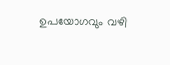ഉപയോഗവും വഴി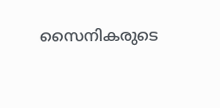സൈനികരുടെ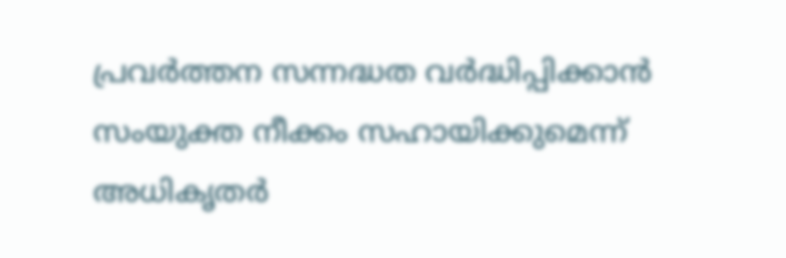പ്രവർത്തന സന്നദ്ധത വർദ്ധിപ്പിക്കാൻ സംയുക്ത നീക്കം സഹായിക്കുമെന്ന് അധികൃതർ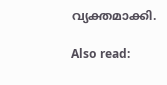വ്യക്തമാക്കി.

Also read: